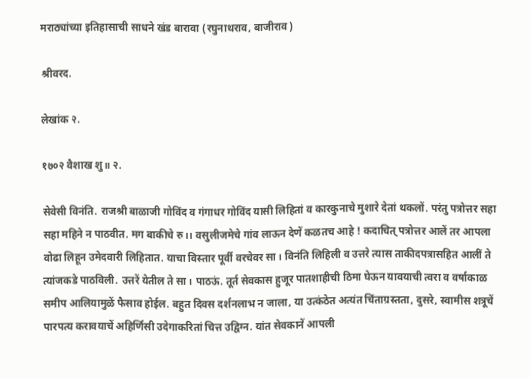मराठ्यांच्या इतिहासाची साधने खंड बारावा (रघुनाथराव, बाजीराव)

श्रीवरद.

लेखांक २.

१७०२ वैशाख शु॥ २.

सेवेसी विनंति. राजश्री बाळाजी गोविंद व गंगाधर गोविंद यासी लिहितां व कारकुनाचे मुशारे देतां थकलों. परंतु पत्रोत्तर सहा सहा महिने न पाठवीत. मग बाकीचे रु।। वसुलीजमेचे गांव लाऊन देणें कळतच आहे ! कदाचित् पत्रोत्तर आलें तर आपला वोढा लिहून उमेदवारी लिहितात. याचा विस्तार पूर्वी वरचेवर सा। विनंति लिहिली व उत्तरे त्यास ताकीदपत्रासहित आलीं ते त्यांजकडे पाठविली. उत्तरें येतील ते सा। पाठऊं. तूर्त सेवकास हुजूर पातशाहीची ठिमा घेऊन यावयाची त्वरा व वर्षाकाळ समीप आलियामुळें फैसाव होईल. बहुत दिवस दर्शनलाभ न जाला, या उत्कंठेत अत्यंत चिंताग्रस्तता, दुसरे, स्वामीस शत्रूचें पारपत्य करावयाचें अहिर्णिसी उदेगाकरितां चित्त उद्विग्न. यांत सेवकानें आपली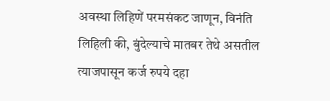अवस्था लिहिणें परमसंकट जाणून, विनंति लिहिली की, बुंदेल्याचे मातबर तेथे असतील त्याजपासून कर्ज रुपये दहा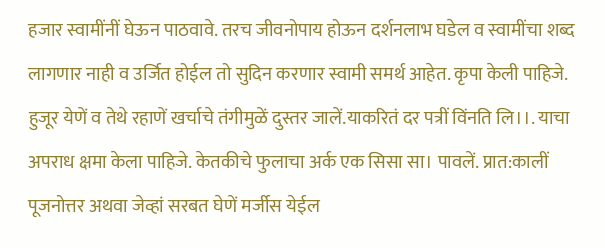हजार स्वामींनीं घेऊन पाठवावे. तरच जीवनोपाय होऊन दर्शनलाभ घडेल व स्वामींचा शब्द लागणार नाही व उर्जित होईल तो सुदिन करणार स्वामी समर्थ आहेत. कृपा केली पाहिजे. हुजूर येणें व तेथे रहाणें खर्चाचे तंगीमुळें दुस्तर जालें.याकरितं दर पत्रीं विंनति लि।।. याचा अपराध क्षमा केला पाहिजे. केतकीचे फुलाचा अर्क एक सिसा सा। पावलें. प्रात:कालीं पूजनोत्तर अथवा जेव्हां सरबत घेणें मर्जीस येईल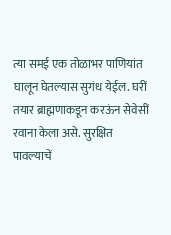त्या समई एक तोळाभर पाणियांत घालून घेतल्यास सुगंध येईल. घरीं तयार ब्राह्मणाकडून करऊंन सेवेसीं रवाना केला असे. सुरक्षित पावल्याचें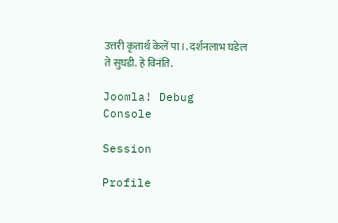उत्तरी कृतार्थ केलें पा।. दर्शनलाभ घडेल ते सुघडी. हे विनंति.

Joomla! Debug Console

Session

Profile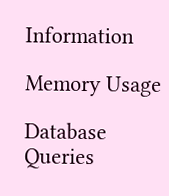Information

Memory Usage

Database Queries